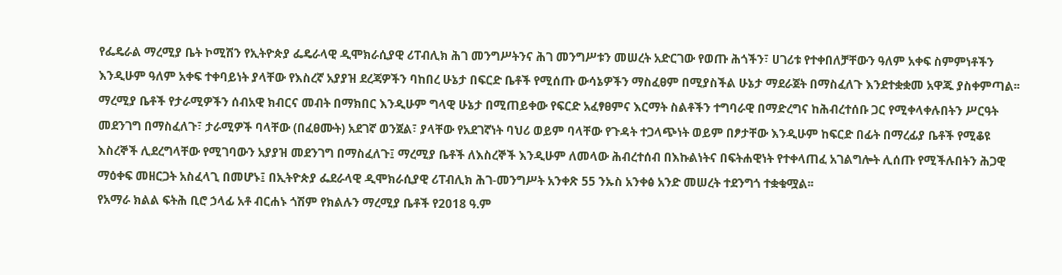የፌዴራል ማረሚያ ቤት ኮሚሽን የኢትዮጵያ ፌዴራላዊ ዲሞክራሲያዊ ሪፐብሊክ ሕገ መንግሥትንና ሕገ መንግሥቱን መሠረት አድርገው የወጡ ሕጎችን፣ ሀገሪቱ የተቀበለቻቸውን ዓለም አቀፍ ስምምነቶችን እንዲሁም ዓለም አቀፍ ተቀባይነት ያላቸው የእስረኛ አያያዝ ደረጃዎችን ባከበረ ሁኔታ በፍርድ ቤቶች የሚሰጡ ውሳኔዎችን ማስፈፀም በሚያስችል ሁኔታ ማደራጀት በማስፈለጉ እንደተቋቋመ አዋጁ ያስቀምጣል፡፡
ማረሚያ ቤቶች የታራሚዎችን ሰብአዊ ክብርና መብት በማክበር እንዲሁም ግላዊ ሁኔታ በሚጠይቀው የፍርድ አፈፃፀምና እርማት ስልቶችን ተግባራዊ በማድረግና ከሕብረተሰቡ ጋር የሚቀላቀሉበትን ሥርዓት መደንገግ በማስፈለጉ፣ ታራሚዎች ባላቸው (በፈፀሙት) አደገኛ ወንጀል፣ ያላቸው የአደገኛነት ባህሪ ወይም ባላቸው የጉዳት ተጋላጭነት ወይም በፆታቸው እንዲሁም ከፍርድ በፊት በማረፊያ ቤቶች የሚቆዩ እስረኞች ሊደረግላቸው የሚገባውን አያያዝ መደንገግ በማስፈለጉ፤ ማረሚያ ቤቶች ለእስረኞች እንዲሁም ለመላው ሕብረተሰብ በእኩልነትና በፍትሐዊነት የተቀላጠፈ አገልግሎት ሊሰጡ የሚችሉበትን ሕጋዊ ማዕቀፍ መዘርጋት አስፈላጊ በመሆኑ፤ በኢትዮጵያ ፌደራላዊ ዲሞክራሲያዊ ሪፐብሊክ ሕገ-መንግሥት አንቀጽ 55 ንኡስ አንቀፅ አንድ መሠረት ተደንግጎ ተቋቁሟል፡፡
የአማራ ክልል ፍትሕ ቢሮ ኃላፊ አቶ ብርሐኑ ጎሽም የክልሉን ማረሚያ ቤቶች የ2018 ዓ.ም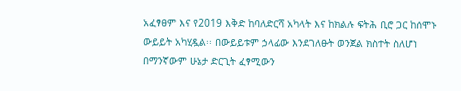አፈፃፀም እና የ2019 እቅድ ከባለድርሻ አካላት እና ከክልሉ ፍትሕ ቢሮ ጋር ከሰሞኑ ውይይት አካሂዷል፡፡ በውይይቱም ኃላፊው እንደገለፁት ወንጀል ክስተት ስለሆነ በማንኛውም ሁኔታ ድርጊት ፈፃሚውን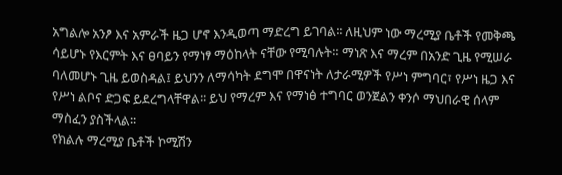አግልሎ አንፆ እና አምራች ዜጋ ሆኖ እንዲወጣ ማድረግ ይገባል፡፡ ለዚህም ነው ማረሚያ ቤቶች የመቅጫ ሳይሆኑ የእርምት እና ፀባይን የማነፃ ማዕከላት ናቸው የሚባሉት። ማነጽ እና ማረም በአንድ ጊዜ የሚሠራ ባለመሆኑ ጊዜ ይወስዳል፤ ይህንን ለማሳካት ደግሞ በዋናነት ለታራሚዎች የሥነ ምግባር፣ የሥነ ዜጋ እና የሥነ ልቦና ድጋፍ ይደረግላቸዋል፡፡ ይህ የማረም እና የማነፅ ተግባር ወንጀልን ቀንሶ ማህበራዊ ሰላም ማስፈን ያስችላል፡፡
የክልሉ ማረሚያ ቤቶች ኮሚሽን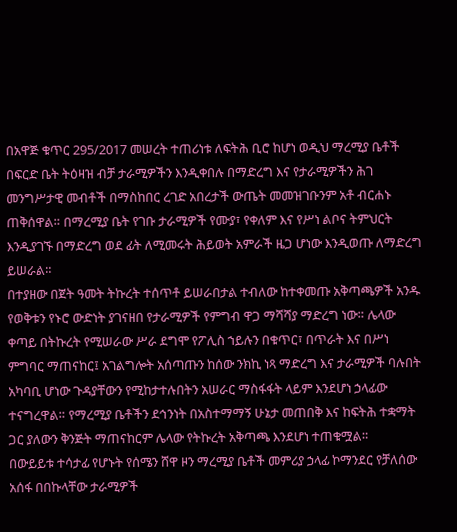በአዋጅ ቁጥር 295/2017 መሠረት ተጠሪነቱ ለፍትሕ ቢሮ ከሆነ ወዲህ ማረሚያ ቤቶች በፍርድ ቤት ትዕዛዝ ብቻ ታራሚዎችን እንዲቀበሉ በማድረግ እና የታራሚዎችን ሕገ መንግሥታዊ መብቶች በማስከበር ረገድ አበረታች ውጤት መመዝገቡንም አቶ ብርሐኑ ጠቅሰዋል። በማረሚያ ቤት የገቡ ታራሚዎች የሙያ፣ የቀለም እና የሥነ ልቦና ትምህርት እንዲያገኙ በማድረግ ወደ ፊት ለሚመሩት ሕይወት አምራች ዜጋ ሆነው እንዲወጡ ለማድረግ ይሠራል።
በተያዘው በጀት ዓመት ትኩረት ተሰጥቶ ይሠራበታል ተብለው ከተቀመጡ አቅጣጫዎች አንዱ የወቅቱን የኑሮ ውድነት ያገናዘበ የታራሚዎች የምግብ ዋጋ ማሻሻያ ማድረግ ነው። ሌላው ቀጣይ በትኩረት የሚሠራው ሥራ ደግሞ የፖሊስ ኀይሉን በቁጥር፣ በጥራት እና በሥነ ምግባር ማጠናከር፤ አገልግሎት አሰጣጡን ከሰው ንክኪ ነጻ ማድረግ እና ታራሚዎች ባሉበት አካባቢ ሆነው ጉዳያቸውን የሚከታተሉበትን አሠራር ማስፋፋት ላይም እንደሆነ ኃላፊው ተናግረዋል። የማረሚያ ቤቶችን ደኅንነት በአስተማማኝ ሁኔታ መጠበቅ እና ከፍትሕ ተቋማት ጋር ያለውን ቅንጅት ማጠናከርም ሌላው የትኩረት አቅጣጫ እንደሆነ ተጠቁሟል።
በውይይቱ ተሳታፊ የሆኑት የሰሜን ሸዋ ዞን ማረሚያ ቤቶች መምሪያ ኃላፊ ኮማንደር የቻለሰው አሰፋ በበኩላቸው ታራሚዎች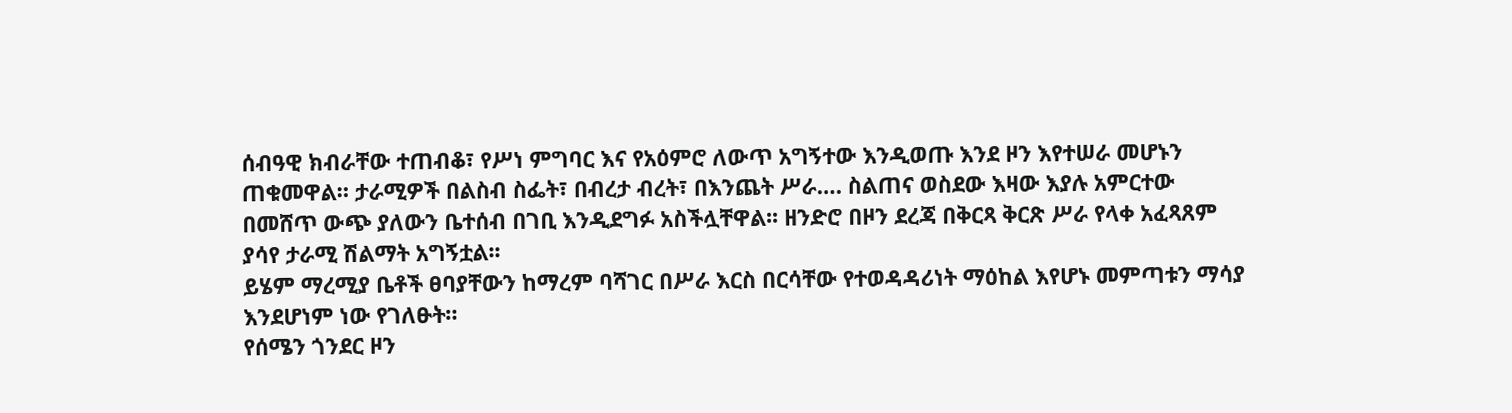ሰብዓዊ ክብራቸው ተጠብቆ፣ የሥነ ምግባር እና የአዕምሮ ለውጥ አግኝተው እንዲወጡ እንደ ዞን እየተሠራ መሆኑን ጠቁመዋል። ታራሚዎች በልስብ ስፌት፣ በብረታ ብረት፣ በእንጨት ሥራ…. ስልጠና ወስደው እዛው እያሉ አምርተው በመሸጥ ውጭ ያለውን ቤተሰብ በገቢ እንዲደግፉ አስችሏቸዋል፡፡ ዘንድሮ በዞን ደረጃ በቅርጻ ቅርጽ ሥራ የላቀ አፈጻጸም ያሳየ ታራሚ ሽልማት አግኝቷል፡፡
ይሄም ማረሚያ ቤቶች ፀባያቸውን ከማረም ባሻገር በሥራ እርስ በርሳቸው የተወዳዳሪነት ማዕከል እየሆኑ መምጣቱን ማሳያ እንደሆነም ነው የገለፁት።
የሰሜን ጎንደር ዞን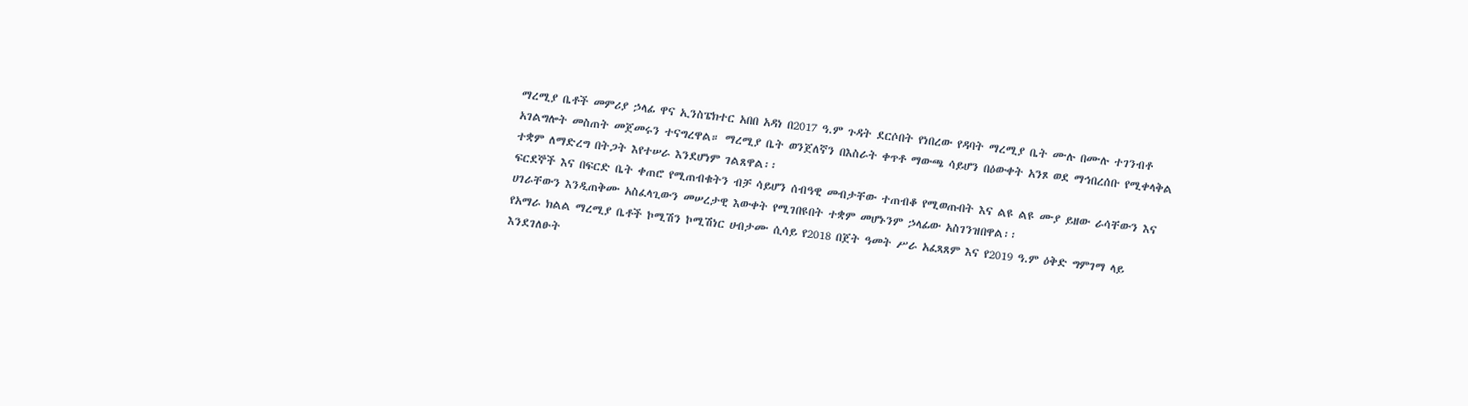ማረሚያ ቤቶች መምሪያ ኃላፊ ዋና ኢንስፔክተር አበበ አዳነ በ2017 ዓ.ም ጉዳት ደርሶበት የነበረው የዳባት ማረሚያ ቤት ሙሉ በሙሉ ተገንብቶ አገልግሎት መስጠት መጀመሩን ተናግረዋል። ማረሚያ ቤት ወንጀለኛን በእስራት ቀጥቶ ማውጫ ሳይሆን በዕውቀት አንጾ ወደ ማኅበረሰቡ የሚቀላቅል ተቋም ለማድረግ በትጋት እየተሠራ እንደሆነም ገልጸዋል፡፡
ፍርደኞች እና በፍርድ ቤት ቀጠሮ የሚጠብቁትን ብቻ ሳይሆን ሰብዓዊ መብታቸው ተጠብቆ የሚወጡበት እና ልዩ ልዩ ሙያ ይዘው ራሳቸውን እና ሀገራቸውን እንዲጠቅሙ አስፈላጊውን መሠረታዊ እውቀት የሚገበዩበት ተቋም መሆኑንም ኃላፊው አስገንዝበዋል፡፡
የአማራ ክልል ማረሚያ ቤቶች ኮሚሽን ኮሚሽነር ሀብታሙ ሲሳይ የ2018 በጀት ዓመት ሥራ አፈጻጸም እና የ2019 ዓ.ም ዕቅድ ግምገማ ላይ እንደገለፁት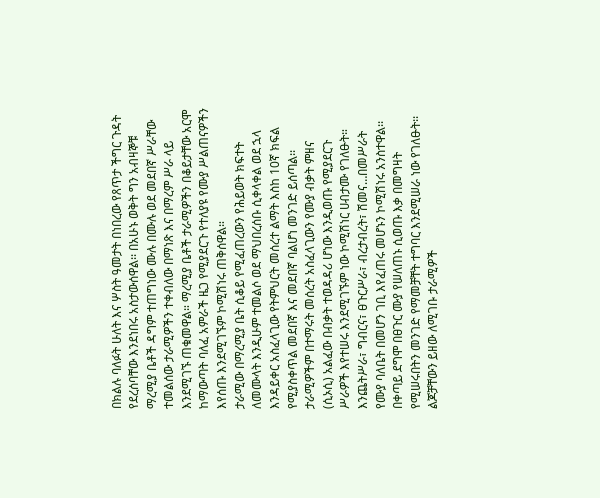በክልሉ ባለፉት ሁለት እና ሦስት ዓመታት በነበረው የጸጥታ ችግር ጉዳት የደረሰባቸው እንደነበሩ አስታውሰዋል፡፡ በአሁኑ ወቅት ግን አብዛኞቹ ማረሚያ ቤቶች ዳግም ተጠግነው ሙሉ በሙሉ ወደ መደበኛ ሥራቸው ተመልሰው ታራሚዎችን ተቀብለው በማነጽ እና በማረም ሥራ ላይ እንደሚገኙ ጠቁመዋል። ማረሚያ ቤቶች ታራሚዎችን በቆይታቸው አርሞ ከማውጣት ባለፈ አምራች ዜጋ የሚያደርጉ የተለያዩ የሙያ ሥልጠናዎችን እየሰጡ እንደሚገኙም ኮሚሽነሩ ጠቅሰዋል።
ታራሚው በማረሚያ ቤት ሲቆይ የሚፈጠረውን የሕይወት ክፍተት ለመሙላት እንዲሁም ተመልሶ ወደ ማህበረሰቡ ሲቀላቀል ወደ ኋላ እንዳይቀር አስፈላጊው የትምህርት መሰረተ ልማት እስከ 10ኛ ክፍል የሚያስቀጥል መደበኛ እና መደበኛ ባልሆነ መንገድ ይሰጣል፡፡
ታራሚዎችም በተማሩት መሰረት አስፈላጊውን የሙያ ብቃት ምዘና (ሲኦሲ) አልፈው በብቃት ተወዳዳሪ ሆነው እንዲወጡ የሚያደርጉ ሥራዎች እየተሠሩ እንደሚገኙም ነው ኮሚሽነር ሀብታሙ የገለፁት።
እንጨትሥራ፣ ግብርና፣ ፀጉርሥራ፣ ብረታብረት፣ ሽመና…በመሥራት የሙያ ባለቤት በመሆን ገቢ እየፈጠሩ መሆኑን ኮሚሽነሩ አንስተዋል፡፡ በቀጣይ ደግሞ በፀጉር ሙያ የሠለጠኑ ሲወጡ እቃ በመግዛት የሚሠሩበትን መንገድ የማመቻቸት ተግባር እንደሚሠራ ነው የገለፁት፡፡
ልጆቻቸውን ይዘው ለሚገቡ ታራሚዎች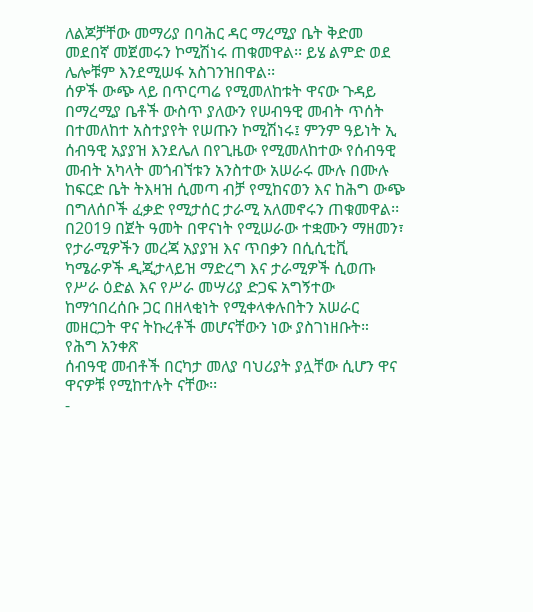ለልጆቻቸው መማሪያ በባሕር ዳር ማረሚያ ቤት ቅድመ መደበኛ መጀመሩን ኮሚሽነሩ ጠቁመዋል፡፡ ይሄ ልምድ ወደ ሌሎቹም እንደሚሠፋ አስገንዝበዋል፡፡
ሰዎች ውጭ ላይ በጥርጣሬ የሚመለከቱት ዋናው ጉዳይ በማረሚያ ቤቶች ውስጥ ያለውን የሠብዓዊ መብት ጥሰት በተመለከተ አስተያየት የሠጡን ኮሚሽነሩ፤ ምንም ዓይነት ኢ ሰብዓዊ አያያዝ እንደሌለ በየጊዜው የሚመለከተው የሰብዓዊ መብት አካላት መጎብኘቱን አንስተው አሠራሩ ሙሉ በሙሉ ከፍርድ ቤት ትእዛዝ ሲመጣ ብቻ የሚከናወን እና ከሕግ ውጭ በግለሰቦች ፈቃድ የሚታሰር ታራሚ አለመኖሩን ጠቁመዋል፡፡
በ2019 በጀት ዓመት በዋናነት የሚሠራው ተቋሙን ማዘመን፣ የታራሚዎችን መረጃ አያያዝ እና ጥበቃን በሲሲቲቪ ካሜራዎች ዲጂታላይዝ ማድረግ እና ታራሚዎች ሲወጡ የሥራ ዕድል እና የሥራ መሣሪያ ድጋፍ አግኝተው ከማኅበረሰቡ ጋር በዘላቂነት የሚቀላቀሉበትን አሠራር መዘርጋት ዋና ትኩረቶች መሆናቸውን ነው ያስገነዘቡት።
የሕግ አንቀጽ
ሰብዓዊ መብቶች በርካታ መለያ ባህሪያት ያሏቸው ሲሆን ዋና ዋናዎቹ የሚከተሉት ናቸው፡፡
-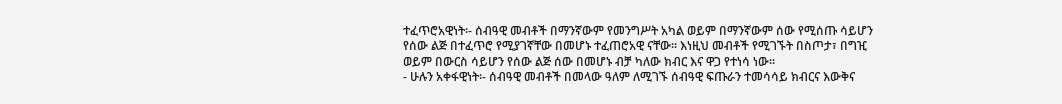ተፈጥሮአዊነት፡- ሰብዓዊ መብቶች በማንኛውም የመንግሥት አካል ወይም በማንኛውም ሰው የሚሰጡ ሳይሆን የሰው ልጅ በተፈጥሮ የሚያገኛቸው በመሆኑ ተፈጠሮአዊ ናቸው፡፡ እነዚህ መብቶች የሚገኙት በስጦታ፣ በግዢ ወይም በውርስ ሳይሆን የሰው ልጅ ሰው በመሆኑ ብቻ ካለው ክብር እና ዋጋ የተነሳ ነው፡፡
- ሁሉን አቀፋዊነት፡- ሰብዓዊ መብቶች በመላው ዓለም ለሚገኙ ሰብዓዊ ፍጡራን ተመሳሳይ ክብርና እውቅና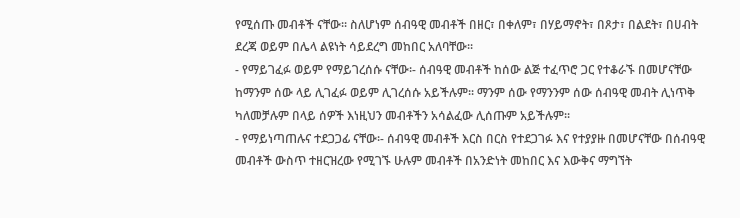የሚሰጡ መብቶች ናቸው፡፡ ስለሆነም ሰብዓዊ መብቶች በዘር፣ በቀለም፣ በሃይማኖት፣ በጾታ፣ በልደት፣ በሀብት ደረጃ ወይም በሌላ ልዩነት ሳይደረግ መከበር አለባቸው፡፡
- የማይገፈፉ ወይም የማይገረሰሱ ናቸው፡- ሰብዓዊ መብቶች ከሰው ልጅ ተፈጥሮ ጋር የተቆራኙ በመሆናቸው ከማንም ሰው ላይ ሊገፈፉ ወይም ሊገረሰሱ አይችሉም፡፡ ማንም ሰው የማንንም ሰው ሰብዓዊ መብት ሊነጥቅ ካለመቻሉም በላይ ሰዎች እነዚህን መብቶችን አሳልፈው ሊሰጡም አይችሉም፡፡
- የማይነጣጠሉና ተደጋጋፊ ናቸው፡- ሰብዓዊ መብቶች እርስ በርስ የተደጋገፉ እና የተያያዙ በመሆናቸው በሰብዓዊ መብቶች ውስጥ ተዘርዝረው የሚገኙ ሁሉም መብቶች በአንድነት መከበር እና እውቅና ማግኘት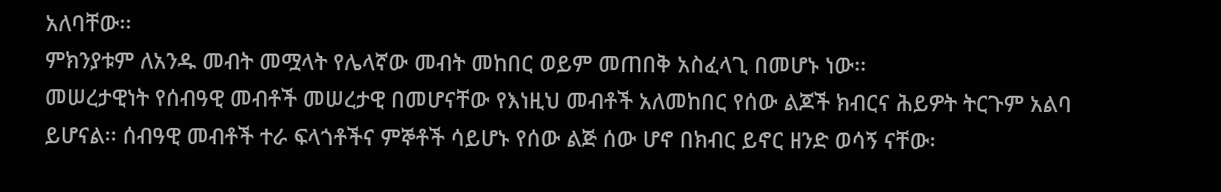አለባቸው፡፡
ምክንያቱም ለአንዱ መብት መሟላት የሌላኛው መብት መከበር ወይም መጠበቅ አስፈላጊ በመሆኑ ነው፡፡
መሠረታዊነት የሰብዓዊ መብቶች መሠረታዊ በመሆናቸው የእነዚህ መብቶች አለመከበር የሰው ልጆች ክብርና ሕይዎት ትርጉም አልባ ይሆናል፡፡ ሰብዓዊ መብቶች ተራ ፍላጎቶችና ምኞቶች ሳይሆኑ የሰው ልጅ ሰው ሆኖ በክብር ይኖር ዘንድ ወሳኝ ናቸው፡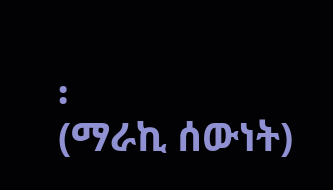፡
(ማራኪ ሰውነት)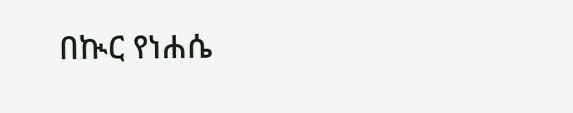በኲር የነሐሴ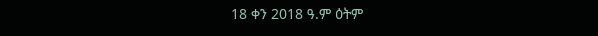18 ቀን 2018 ዓ.ም ዕትም